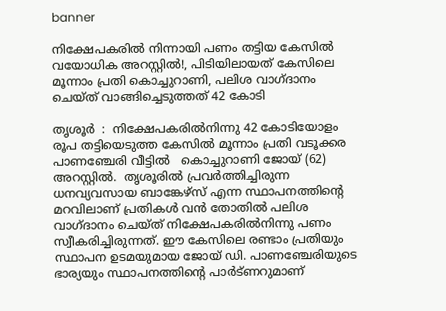banner

നിക്ഷേപകരില്‍ നിന്നായി പണം തട്ടിയ കേസില്‍ വയോധിക അറസ്റ്റിൽ!, പിടിയിലായത് കേസിലെ മൂന്നാം പ്രതി കൊച്ചുറാണി, പലിശ വാഗ്ദാനം ചെയ്ത് വാങ്ങിച്ചെടുത്തത് 42 കോടി

തൃശൂര്‍  :  നിക്ഷേപകരില്‍നിന്നു 42 കോടിയോളം രൂപ തട്ടിയെടുത്ത കേസില്‍ മൂന്നാം പ്രതി വടൂക്കര പാണഞ്ചേരി വീട്ടില്‍   കൊച്ചുറാണി ജോയ് (62) അറസ്റ്റില്‍.  തൃശൂരില്‍ പ്രവര്‍ത്തിച്ചിരുന്ന ധനവ്യവസായ ബാങ്കേഴ്‌സ് എന്ന സ്ഥാപനത്തിന്റെ മറവിലാണ് പ്രതികള്‍ വന്‍ തോതില്‍ പലിശ വാഗ്ദാനം ചെയ്ത് നിക്ഷേപകരില്‍നിന്നു പണം സ്വീകരിച്ചിരുന്നത്. ഈ കേസിലെ രണ്ടാം പ്രതിയും സ്ഥാപന ഉടമയുമായ ജോയ് ഡി. പാണഞ്ചേരിയുടെ ഭാര്യയും സ്ഥാപനത്തിന്റെ പാര്‍ട്ണറുമാണ്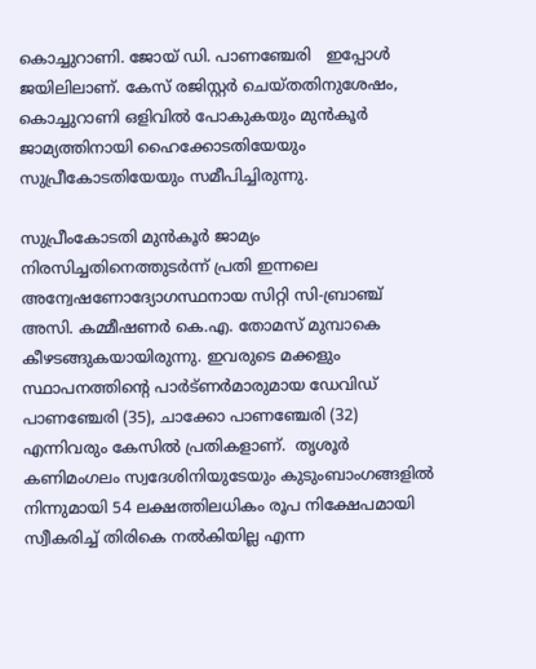കൊച്ചുറാണി. ജോയ് ഡി. പാണഞ്ചേരി   ഇപ്പോള്‍ ജയിലിലാണ്. കേസ് രജിസ്റ്റര്‍ ചെയ്തതിനുശേഷം, കൊച്ചുറാണി ഒളിവില്‍ പോകുകയും മുന്‍കൂര്‍ ജാമ്യത്തിനായി ഹൈക്കോടതിയേയും സുപ്രീകോടതിയേയും സമീപിച്ചിരുന്നു.

സുപ്രീംകോടതി മുന്‍കൂര്‍ ജാമ്യം നിരസിച്ചതിനെത്തുടര്‍ന്ന് പ്രതി ഇന്നലെ  അന്വേഷണോദ്യോഗസ്ഥനായ സിറ്റി സി-ബ്രാഞ്ച് അസി. കമ്മീഷണര്‍ കെ.എ. തോമസ് മുമ്പാകെ കീഴടങ്ങുകയായിരുന്നു. ഇവരുടെ മക്കളും സ്ഥാപനത്തിന്റെ പാര്‍ട്ണര്‍മാരുമായ ഡേവിഡ് പാണഞ്ചേരി (35), ചാക്കോ പാണഞ്ചേരി (32) എന്നിവരും കേസില്‍ പ്രതികളാണ്.  തൃശൂര്‍ കണിമംഗലം സ്വദേശിനിയുടേയും കുടുംബാംഗങ്ങളില്‍ നിന്നുമായി 54 ലക്ഷത്തിലധികം രൂപ നിക്ഷേപമായി സ്വീകരിച്ച് തിരികെ നല്‍കിയില്ല എന്ന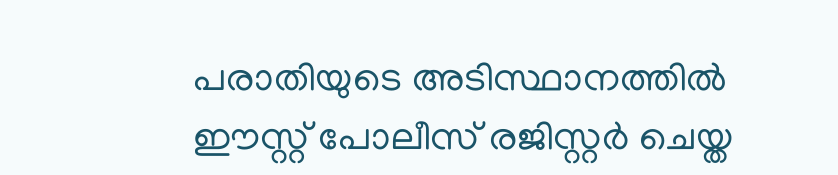പരാതിയുടെ അടിസ്ഥാനത്തില്‍ ഈസ്റ്റ് പോലീസ് രജിസ്റ്റര്‍ ചെയ്ത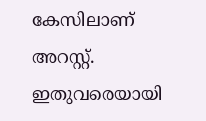കേസിലാണ് അറസ്റ്റ്.  ഇതുവരെയായി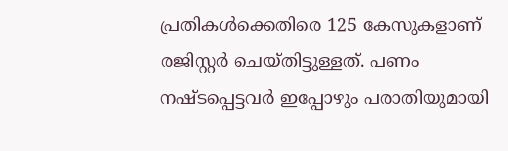പ്രതികള്‍ക്കെതിരെ 125 കേസുകളാണ് രജിസ്റ്റര്‍ ചെയ്തിട്ടുള്ളത്. പണം നഷ്ടപ്പെട്ടവര്‍ ഇപ്പോഴും പരാതിയുമായി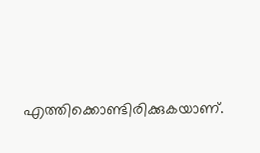എത്തിക്കൊണ്ടിരിക്കുകയാണ്.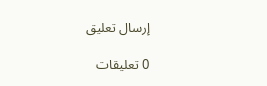إرسال تعليق

0 تعليقات